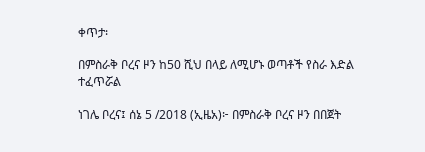ቀጥታ፡

በምስራቅ ቦረና ዞን ከ50 ሺህ በላይ ለሚሆኑ ወጣቶች የስራ እድል ተፈጥሯል

ነገሌ ቦረና፤ ሰኔ 5 /2018 (ኢዜአ)፦ በምስራቅ ቦረና ዞን በበጀት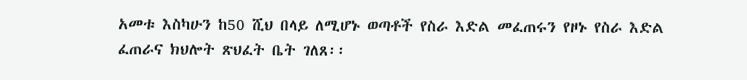አመቱ እስካሁን ከ50 ሺህ በላይ ለሚሆኑ ወጣቶች የስራ እድል መፈጠሩን የዞኑ የስራ እድል ፈጠራና ክህሎት ጽህፈት ቤት ገለጸ፡፡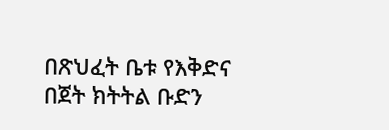በጽህፈት ቤቱ የእቅድና በጀት ክትትል ቡድን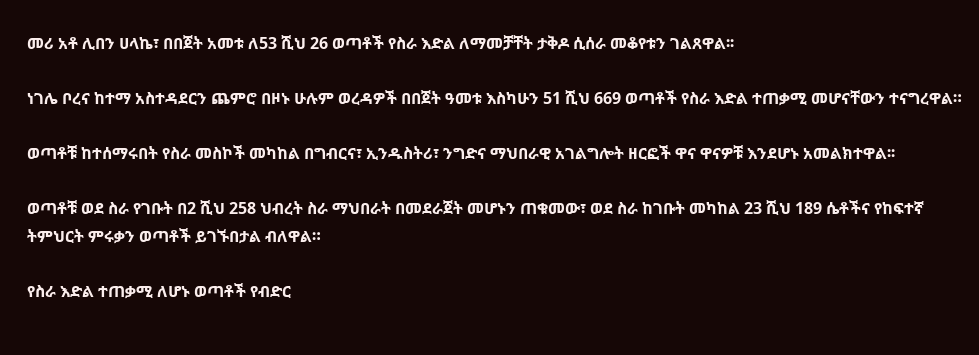መሪ አቶ ሊበን ሀላኬ፣ በበጀት አመቱ ለ53 ሺህ 26 ወጣቶች የስራ እድል ለማመቻቸት ታቅዶ ሲሰራ መቆየቱን ገልጸዋል፡፡

ነገሌ ቦረና ከተማ አስተዳደርን ጨምሮ በዞኑ ሁሉም ወረዳዎች በበጀት ዓመቱ እስካሁን 51 ሺህ 669 ወጣቶች የስራ እድል ተጠቃሚ መሆናቸውን ተናግረዋል።

ወጣቶቹ ከተሰማሩበት የስራ መስኮች መካከል በግብርና፣ ኢንዱስትሪ፣ ንግድና ማህበራዊ አገልግሎት ዘርፎች ዋና ዋናዎቹ እንደሆኑ አመልክተዋል፡፡

ወጣቶቹ ወደ ስራ የገቡት በ2 ሺህ 258 ህብረት ስራ ማህበራት በመደራጀት መሆኑን ጠቁመው፣ ወደ ስራ ከገቡት መካከል 23 ሺህ 189 ሴቶችና የከፍተኛ ትምህርት ምሩቃን ወጣቶች ይገኙበታል ብለዋል።

የስራ እድል ተጠቃሚ ለሆኑ ወጣቶች የብድር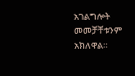አገልግሎት መመቻቸቱንም አክለዋል።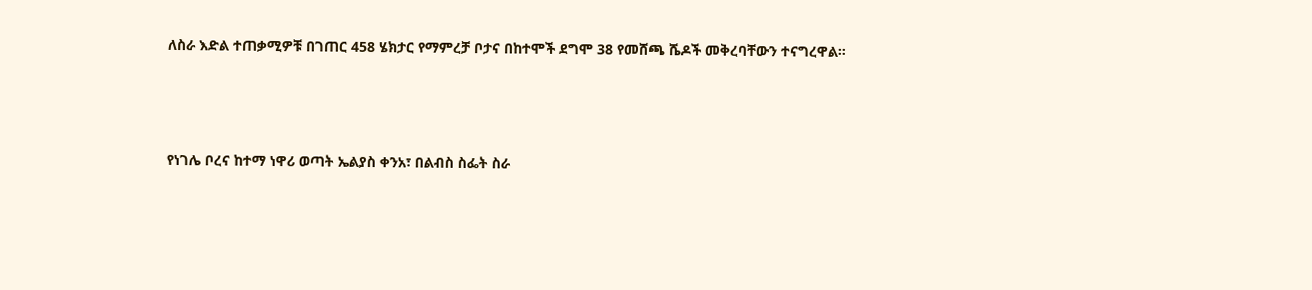ለስራ እድል ተጠቃሚዎቹ በገጠር 458 ሄክታር የማምረቻ ቦታና በከተሞች ደግሞ 38 የመሸጫ ሼዶች መቅረባቸውን ተናግረዋል።




የነገሌ ቦረና ከተማ ነዋሪ ወጣት ኤልያስ ቀንአ፣ በልብስ ስፌት ስራ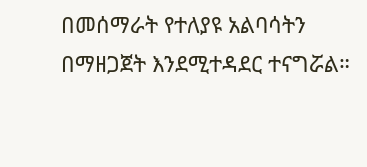በመሰማራት የተለያዩ አልባሳትን በማዘጋጀት እንደሚተዳደር ተናግሯል።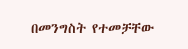በመንግስት የተመቻቸው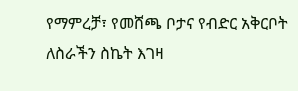የማምረቻ፣ የመሸጫ ቦታና የብድር አቅርቦት ለስራችን ስኬት እገዛ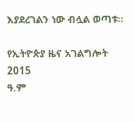እያደረገልን ነው ብሏል ወጣቱ።

የኢትዮጵያ ዜና አገልግሎት
2015
ዓ.ም